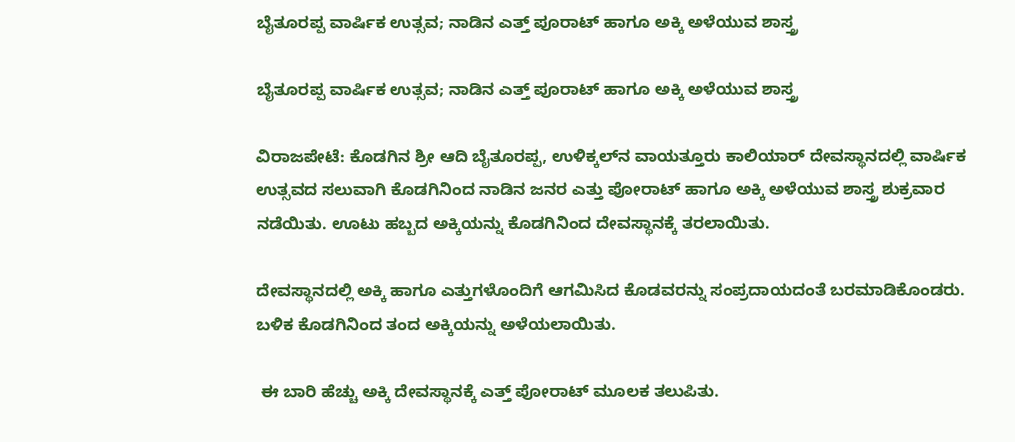ಬೈತೂರಪ್ಪ ವಾರ್ಷಿಕ ಉತ್ಸವ; ನಾಡಿನ ಎತ್ತ್ ಪೂರಾಟ್ ಹಾಗೂ ಅಕ್ಕಿ ಅಳೆಯುವ ಶಾಸ್ತ್ರ

ಬೈತೂರಪ್ಪ ವಾರ್ಷಿಕ ಉತ್ಸವ; ನಾಡಿನ ಎತ್ತ್ ಪೂರಾಟ್ ಹಾಗೂ ಅಕ್ಕಿ ಅಳೆಯುವ ಶಾಸ್ತ್ರ

ವಿರಾಜಪೇಟೆ: ಕೊಡಗಿನ ಶ್ರೀ ಆದಿ ಬೈತೂರಪ್ಪ, ಉಳಿಕ್ಕಲ್‍ನ ವಾಯತ್ತೂರು ಕಾಲಿಯಾರ್ ದೇವಸ್ಥಾನದಲ್ಲಿ ವಾರ್ಷಿಕ ಉತ್ಸವದ ಸಲುವಾಗಿ ಕೊಡಗಿನಿಂದ ನಾಡಿನ ಜನರ ಎತ್ತು ಪೋರಾಟ್ ಹಾಗೂ ಅಕ್ಕಿ ಅಳೆಯುವ ಶಾಸ್ತ್ರ ಶುಕ್ರವಾರ ನಡೆಯಿತು. ಊಟು ಹಬ್ಬದ ಅಕ್ಕಿಯನ್ನು ಕೊಡಗಿನಿಂದ ದೇವಸ್ಥಾನಕ್ಕೆ ತರಲಾಯಿತು.

ದೇವಸ್ಥಾನದಲ್ಲಿ ಅಕ್ಕಿ ಹಾಗೂ ಎತ್ತುಗಳೊಂದಿಗೆ ಆಗಮಿಸಿದ ಕೊಡವರನ್ನು ಸಂಪ್ರದಾಯದಂತೆ ಬರಮಾಡಿಕೊಂಡರು. ಬಳಿಕ ಕೊಡಗಿನಿಂದ ತಂದ ಅಕ್ಕಿಯನ್ನು ಅಳೆಯಲಾಯಿತು.

 ಈ ಬಾರಿ ಹೆಚ್ಚು ಅಕ್ಕಿ ದೇವಸ್ಥಾನಕ್ಕೆ ಎತ್ತ್ ಪೋರಾಟ್ ಮೂಲಕ ತಲುಪಿತು.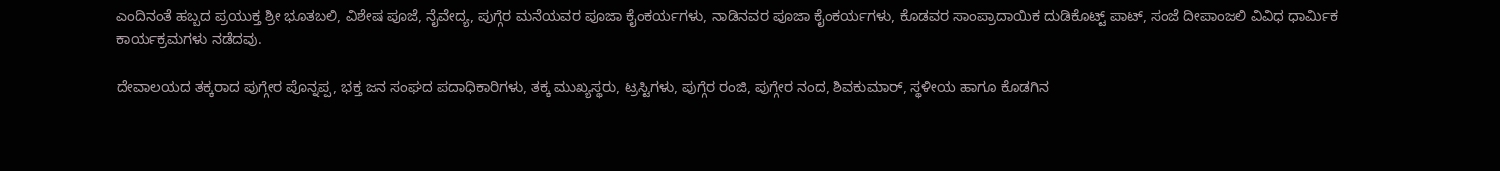ಎಂದಿನಂತೆ ಹಬ್ಬದ ಪ್ರಯುಕ್ತ ಶ್ರೀ ಭೂತಬಲಿ, ವಿಶೇಷ ಪೂಜೆ, ನೈವೇದ್ಯ, ಪುಗ್ಗೆರ ಮನೆಯವರ ಪೂಜಾ ಕೈಂಕರ್ಯಗಳು, ನಾಡಿನವರ ಪೂಜಾ ಕೈಂಕರ್ಯಗಳು, ಕೊಡವರ ಸಾಂಪ್ರಾದಾಯಿಕ ದುಡಿಕೊಟ್ಟ್ ಪಾಟ್, ಸಂಜೆ ದೀಪಾಂಜಲಿ ವಿವಿಧ ಧಾರ್ಮಿಕ ಕಾರ್ಯಕ್ರಮಗಳು ನಡೆದವು.

ದೇವಾಲಯದ ತಕ್ಕರಾದ ಪುಗ್ಗೇರ ಪೊನ್ನಪ್ಪ, ಭಕ್ತ ಜನ ಸಂಘದ ಪದಾಧಿಕಾರಿಗಳು, ತಕ್ಕ ಮುಖ್ಯಸ್ಥರು, ಟ್ರಸ್ಟಿಗಳು, ಪುಗ್ಗೆರ ರಂಜಿ, ಪುಗ್ಗೇರ ನಂದ, ಶಿವಕುಮಾರ್, ಸ್ಥಳೀಯ ಹಾಗೂ ಕೊಡಗಿನ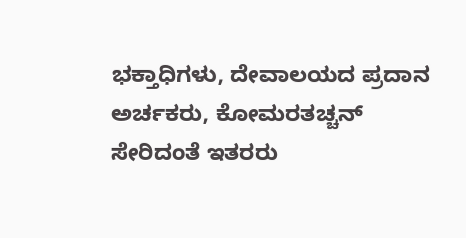ಭಕ್ತಾಧಿಗಳು, ದೇವಾಲಯದ ಪ್ರದಾನ ಅರ್ಚಕರು, ಕೋಮರತಚ್ಚನ್ ಸೇರಿದಂತೆ ಇತರರು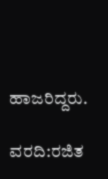ಹಾಜರಿದ್ದರು.

ವರದಿ:ರಜಿತ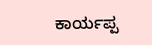ಕಾರ್ಯಪ್ಪ